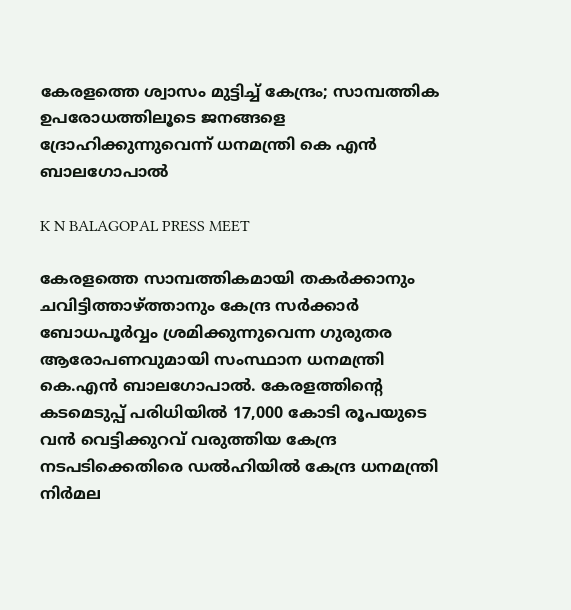കേരളത്തെ ശ്വാസം മുട്ടിച്ച് കേന്ദ്രം; സാമ്പത്തിക ഉപരോധത്തിലൂടെ ജനങ്ങളെ ദ്രോഹിക്കുന്നുവെന്ന് ധനമന്ത്രി കെ എൻ ബാലഗോപാൽ

K N BALAGOPAL PRESS MEET

കേരളത്തെ സാമ്പത്തികമായി തകർക്കാനും ചവിട്ടിത്താഴ്ത്താനും കേന്ദ്ര സർക്കാർ ബോധപൂർവ്വം ശ്രമിക്കുന്നുവെന്ന ഗുരുതര ആരോപണവുമായി സംസ്ഥാന ധനമന്ത്രി കെ.എൻ ബാലഗോപാൽ. കേരളത്തിൻ്റെ കടമെടുപ്പ് പരിധിയിൽ 17,000 കോടി രൂപയുടെ വൻ വെട്ടിക്കുറവ് വരുത്തിയ കേന്ദ്ര നടപടിക്കെതിരെ ഡൽഹിയിൽ കേന്ദ്ര ധനമന്ത്രി നിർമല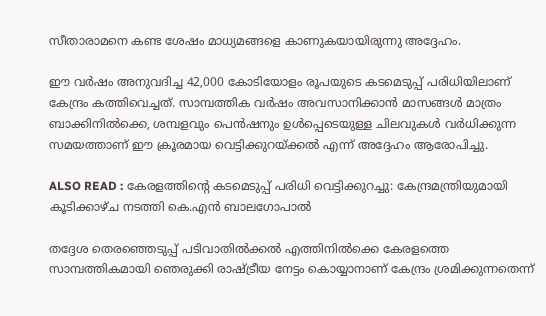സീതാരാമനെ കണ്ട ശേഷം മാധ്യമങ്ങളെ കാണുകയായിരുന്നു അദ്ദേഹം.

ഈ വർഷം അനുവദിച്ച 42,000 കോടിയോളം രൂപയുടെ കടമെടുപ്പ് പരിധിയിലാണ് കേന്ദ്രം കത്തിവെച്ചത്. സാമ്പത്തിക വർഷം അവസാനിക്കാൻ മാസങ്ങൾ മാത്രം ബാക്കിനിൽക്കെ, ശമ്പളവും പെൻഷനും ഉൾപ്പെടെയുള്ള ചിലവുകൾ വർധിക്കുന്ന സമയത്താണ് ഈ ക്രൂരമായ വെട്ടിക്കുറയ്ക്കൽ എന്ന് അദ്ദേഹം ആരോപിച്ചു.

ALSO READ : കേരളത്തിൻ്റെ കടമെടുപ്പ് പരിധി വെട്ടിക്കുറച്ചു: കേന്ദ്രമന്ത്രിയുമായി കൂടിക്കാഴ്ച നടത്തി കെ.എൻ ബാലഗോപാൽ

തദ്ദേശ തെരഞ്ഞെടുപ്പ് പടിവാതിൽക്കൽ എത്തിനിൽക്കെ കേരളത്തെ സാമ്പത്തികമായി ഞെരുക്കി രാഷ്ട്രീയ നേട്ടം കൊയ്യാനാണ് കേന്ദ്രം ശ്രമിക്കുന്നതെന്ന്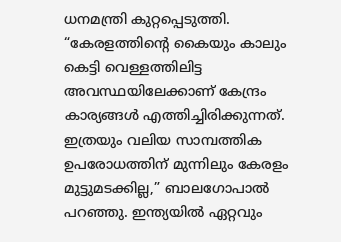ധനമന്ത്രി കുറ്റപ്പെടുത്തി. “കേരളത്തിൻ്റെ കൈയും കാലും കെട്ടി വെള്ളത്തിലിട്ട അവസ്ഥയിലേക്കാണ് കേന്ദ്രം കാര്യങ്ങൾ എത്തിച്ചിരിക്കുന്നത്. ഇത്രയും വലിയ സാമ്പത്തിക ഉപരോധത്തിന് മുന്നിലും കേരളം മുട്ടുമടക്കില്ല,” ബാലഗോപാൽ പറഞ്ഞു. ഇന്ത്യയിൽ ഏറ്റവും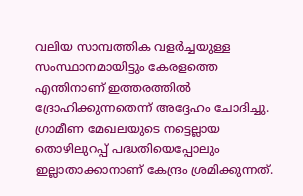വലിയ സാമ്പത്തിക വളർച്ചയുള്ള സംസ്ഥാനമായിട്ടും കേരളത്തെ എന്തിനാണ് ഇത്തരത്തിൽ ദ്രോഹിക്കുന്നതെന്ന് അദ്ദേഹം ചോദിച്ചു. ഗ്രാമീണ മേഖലയുടെ നട്ടെല്ലായ തൊഴിലുറപ്പ് പദ്ധതിയെപ്പോലും ഇല്ലാതാക്കാനാണ് കേന്ദ്രം ശ്രമിക്കുന്നത്.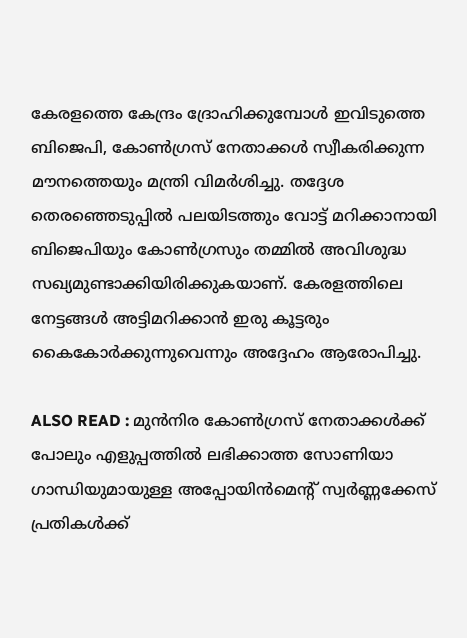കേരളത്തെ കേന്ദ്രം ദ്രോഹിക്കുമ്പോൾ ഇവിടുത്തെ ബിജെപി, കോൺഗ്രസ് നേതാക്കൾ സ്വീകരിക്കുന്ന മൗനത്തെയും മന്ത്രി വിമർശിച്ചു. തദ്ദേശ തെരഞ്ഞെടുപ്പിൽ പലയിടത്തും വോട്ട് മറിക്കാനായി ബിജെപിയും കോൺഗ്രസും തമ്മിൽ അവിശുദ്ധ സഖ്യമുണ്ടാക്കിയിരിക്കുകയാണ്. കേരളത്തിലെ നേട്ടങ്ങൾ അട്ടിമറിക്കാൻ ഇരു കൂട്ടരും കൈകോർക്കുന്നുവെന്നും അദ്ദേഹം ആരോപിച്ചു.

ALSO READ : മുന്‍നിര കോണ്‍ഗ്രസ് നേതാക്കള്‍ക്ക് പോലും എളുപ്പത്തില്‍ ലഭിക്കാത്ത സോണിയാ ഗാന്ധിയുമായുള്ള അപ്പോയിന്‍മെന്‍റ് സ്വര്‍ണ്ണക്കേസ് പ്രതികള്‍ക്ക്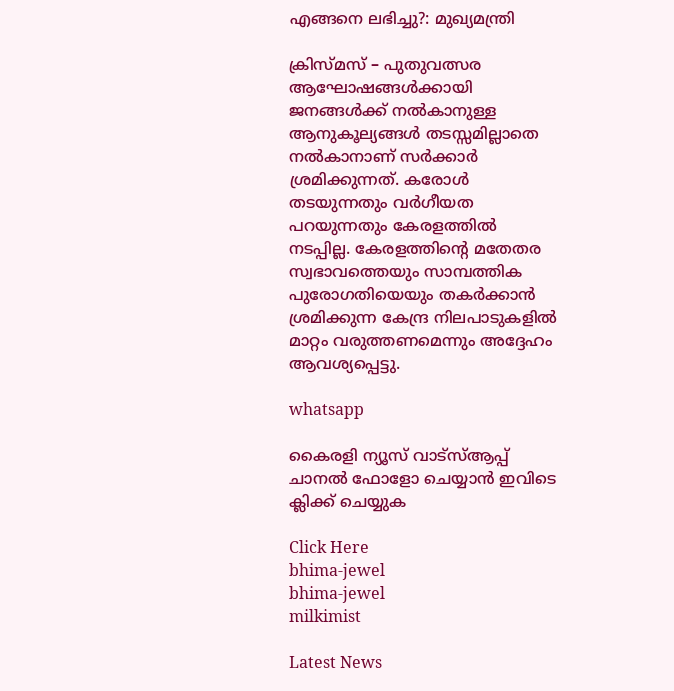എങ്ങനെ ലഭിച്ചു?: മുഖ്യമന്ത്രി

ക്രിസ്മസ് – പുതുവത്സര ആഘോഷങ്ങൾക്കായി ജനങ്ങൾക്ക് നൽകാനുള്ള ആനുകൂല്യങ്ങൾ തടസ്സമില്ലാതെ നൽകാനാണ് സർക്കാർ ശ്രമിക്കുന്നത്. കരോൾ തടയുന്നതും വർഗീയത പറയുന്നതും കേരളത്തിൽ നടപ്പില്ല. കേരളത്തിൻ്റെ മതേതര സ്വഭാവത്തെയും സാമ്പത്തിക പുരോഗതിയെയും തകർക്കാൻ ശ്രമിക്കുന്ന കേന്ദ്ര നിലപാടുകളിൽ മാറ്റം വരുത്തണമെന്നും അദ്ദേഹം ആവശ്യപ്പെട്ടു.

whatsapp

കൈരളി ന്യൂസ് വാട്‌സ്ആപ്പ് ചാനല്‍ ഫോളോ ചെയ്യാന്‍ ഇവിടെ ക്ലിക്ക് ചെയ്യുക

Click Here
bhima-jewel
bhima-jewel
milkimist

Latest News